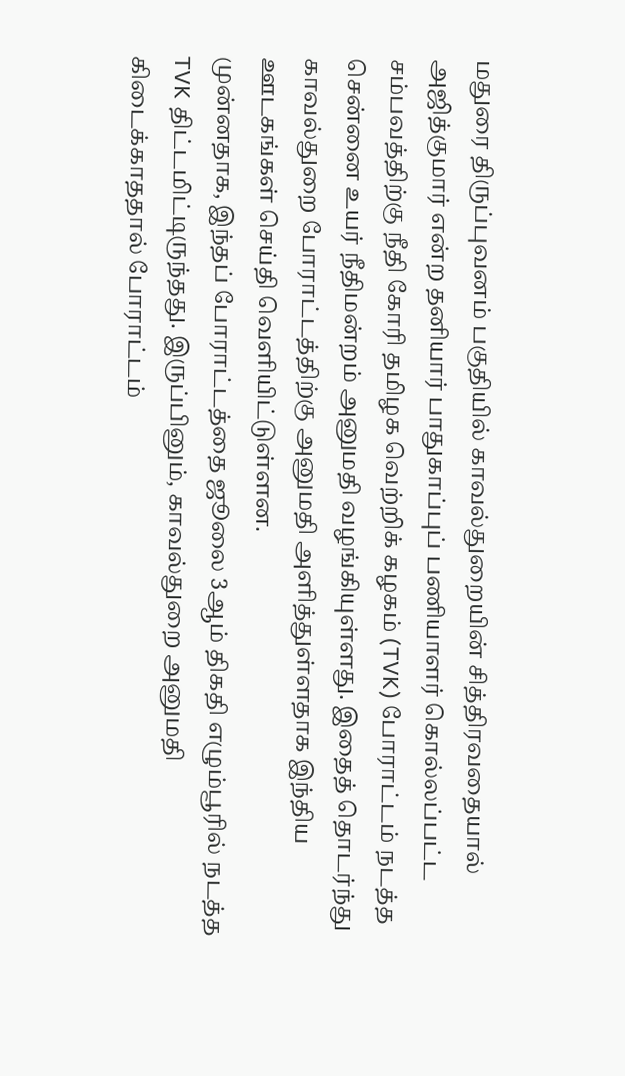மதுரை திருப்புவனம் பகுதியில் காவல்துறையின் சித்திரவதையால் அஜித்குமார் என்ற தனியார் பாதுகாப்புப் பணியாளர் கொல்லப்பட்ட சம்பவத்திற்கு நீதி கோரி தமிழக வெற்றிக் கழகம் (TVK) போராட்டம் நடத்த சென்னை உயர் நீதிமன்றம் அனுமதி வழங்கியுள்ளது. இதைத் தொடர்ந்து காவல்துறை போராட்டத்திற்கு அனுமதி அளித்துள்ளதாக இந்திய ஊடகங்கள் செய்தி வெளியிட்டுள்ளன.
முன்னதாக, இந்தப் போராட்டத்தை ஜூலை 3ஆம் திகதி எழும்பூரில் நடத்த TVK திட்டமிட்டிருந்தது. இருப்பினும், காவல்துறை அனுமதி கிடைக்காததால் போராட்டம்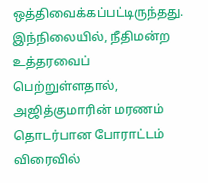ஒத்திவைக்கப்பட்டிருந்தது.
இந்நிலையில், நீதிமன்ற உத்தரவைப் பெற்றுள்ளதால், அஜித்குமாரின் மரணம் தொடர்பான போராட்டம் விரைவில்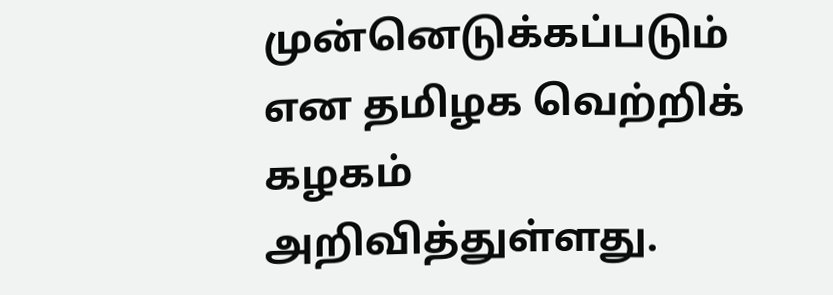முன்னெடுக்கப்படும் என தமிழக வெற்றிக் கழகம் அறிவித்துள்ளது.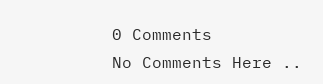0 Comments
No Comments Here ..